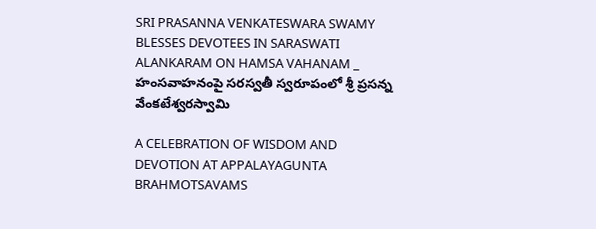SRI PRASANNA VENKATESWARA SWAMY BLESSES DEVOTEES IN SARASWATI ALANKARAM ON HAMSA VAHANAM _ హంసవాహనంపై సరస్వతీ స్వరూపంలో శ్రీ ప్రసన్న వేంకటేశ్వరస్వామి

A CELEBRATION OF WISDOM AND DEVOTION AT APPALAYAGUNTA BRAHMOTSAVAMS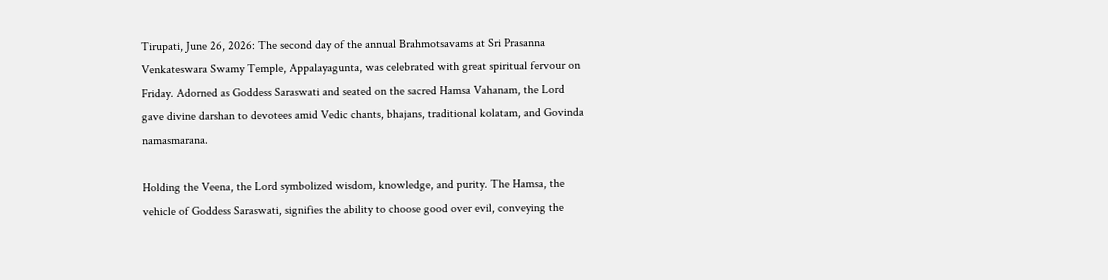Tirupati, June 26, 2026: The second day of the annual Brahmotsavams at Sri Prasanna Venkateswara Swamy Temple, Appalayagunta, was celebrated with great spiritual fervour on Friday. Adorned as Goddess Saraswati and seated on the sacred Hamsa Vahanam, the Lord gave divine darshan to devotees amid Vedic chants, bhajans, traditional kolatam, and Govinda namasmarana.

Holding the Veena, the Lord symbolized wisdom, knowledge, and purity. The Hamsa, the vehicle of Goddess Saraswati, signifies the ability to choose good over evil, conveying the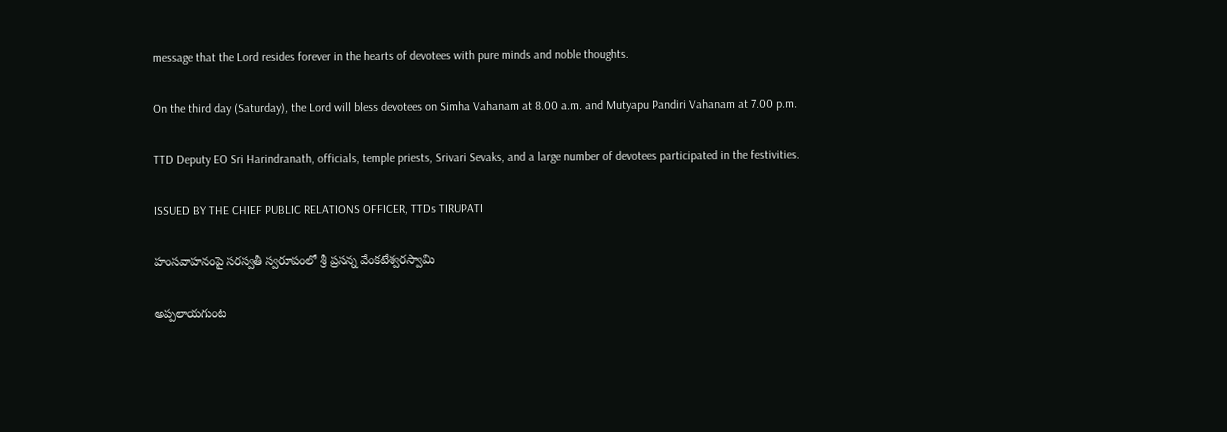message that the Lord resides forever in the hearts of devotees with pure minds and noble thoughts.

On the third day (Saturday), the Lord will bless devotees on Simha Vahanam at 8.00 a.m. and Mutyapu Pandiri Vahanam at 7.00 p.m.

TTD Deputy EO Sri Harindranath, officials, temple priests, Srivari Sevaks, and a large number of devotees participated in the festivities.

ISSUED BY THE CHIEF PUBLIC RELATIONS OFFICER, TTDs TIRUPATI

హంసవాహనంపై సరస్వతీ స్వరూపంలో శ్రీ ప్రసన్న వేంకటేశ్వరస్వామి

అప్పలాయగుంట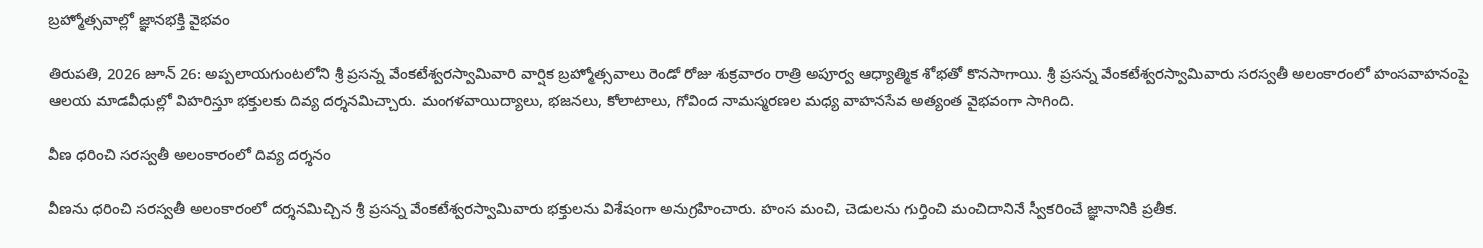బ్రహ్మోత్సవాల్లో జ్ఞానభక్తి వైభవం

తిరుపతి, 2026 జూన్ 26: అప్పలాయగుంటలోని శ్రీ ప్రసన్న వేంకటేశ్వరస్వామివారి వార్షిక బ్రహ్మోత్సవాలు రెండో రోజు శుక్రవారం రాత్రి అపూర్వ ఆధ్యాత్మిక శోభతో కొనసాగాయి. శ్రీ ప్రసన్న వేంకటేశ్వరస్వామివారు సరస్వతీ అలంకారంలో హంసవాహనంపై ఆలయ మాడవీధుల్లో విహరిస్తూ భక్తులకు దివ్య దర్శనమిచ్చారు. మంగళవాయిద్యాలు, భజనలు, కోలాటాలు, గోవింద నామస్మరణల మధ్య వాహనసేవ అత్యంత వైభవంగా సాగింది.

వీణ ధరించి సరస్వతీ అలంకారంలో దివ్య దర్శనం

వీణను ధరించి సరస్వతీ అలంకారంలో దర్శనమిచ్చిన శ్రీ ప్రసన్న వేంకటేశ్వరస్వామివారు భక్తులను విశేషంగా అనుగ్రహించారు. హంస మంచి, చెడులను గుర్తించి మంచిదానినే స్వీకరించే జ్ఞానానికి ప్రతీక.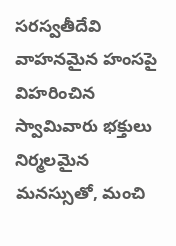సరస్వతీదేవి వాహనమైన హంసపై విహరించిన స్వామివారు భక్తులు నిర్మలమైన మనస్సుతో, మంచి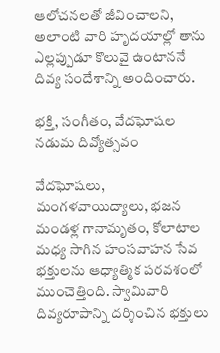ఆలోచనలతో జీవించాలని, అలాంటి వారి హృదయాల్లో తాను ఎల్లప్పుడూ కొలువై ఉంటాననే దివ్య సందేశాన్ని అందించారు.

భక్తి, సంగీతం, వేదఘోషల నడుమ దివ్యోత్సవం

వేదఘోషలు, మంగళవాయిద్యాలు, భజన మండళ్ల గానామృతం, కోలాటాల మధ్య సాగిన హంసవాహన సేవ భక్తులను ఆధ్యాత్మిక పరవశంలో ముంచెత్తింది. స్వామివారి దివ్యరూపాన్ని దర్శించిన భక్తులు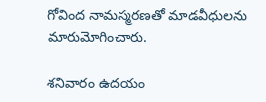గోవింద నామస్మరణతో మాడవీధులను మారుమోగించారు.

శనివారం ఉదయం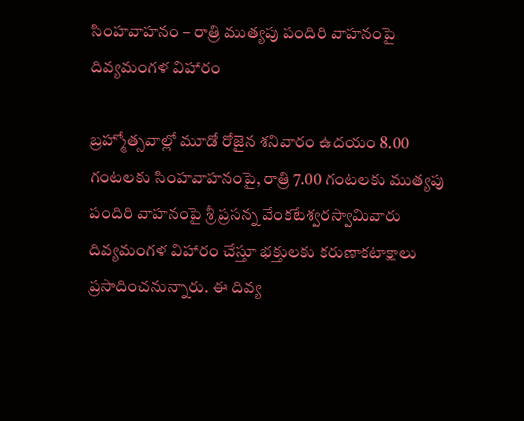సింహవాహనం – రాత్రి ముత్యపు పందిరి వాహనంపై దివ్యమంగళ విహారం

బ్రహ్మోత్సవాల్లో మూడో రోజైన శనివారం ఉదయం 8.00 గంటలకు సింహవాహనంపై, రాత్రి 7.00 గంటలకు ముత్యపు పందిరి వాహనంపై శ్రీ ప్రసన్న వేంకటేశ్వరస్వామివారు దివ్యమంగళ విహారం చేస్తూ భక్తులకు కరుణాకటాక్షాలు ప్రసాదించనున్నారు. ఈ దివ్య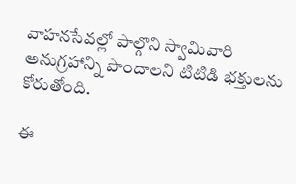వాహనసేవల్లో పాల్గొని స్వామివారి అనుగ్రహాన్ని పొందాలని టిటిడి భక్తులను కోరుతోంది.

ఈ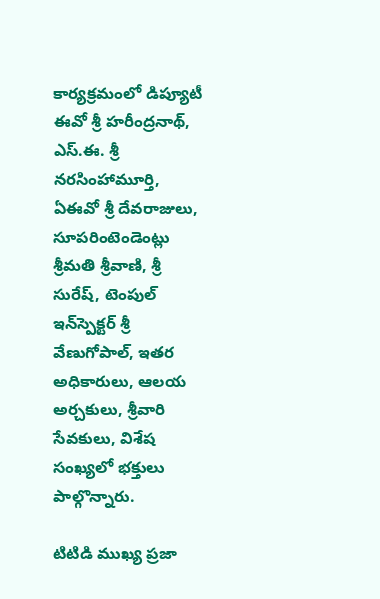కార్యక్రమంలో డిప్యూటీ ఈవో శ్రీ హరీంద్రనాథ్, ఎస్.ఈ. శ్రీ నరసింహామూర్తి, ఏఈవో శ్రీ దేవరాజులు, సూపరింటెండెంట్లు శ్రీమతి శ్రీవాణి, శ్రీ సురేష్, టెంపుల్ ఇన్‌స్పెక్టర్ శ్రీ వేణుగోపాల్, ఇతర అధికారులు, ఆలయ అర్చకులు, శ్రీవారి సేవకులు, విశేష సంఖ్యలో భక్తులు పాల్గొన్నారు.

టిటిడి ముఖ్య ప్రజా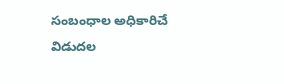సంబంధాల అధికారిచే విడుదల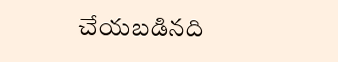చేయబడినది